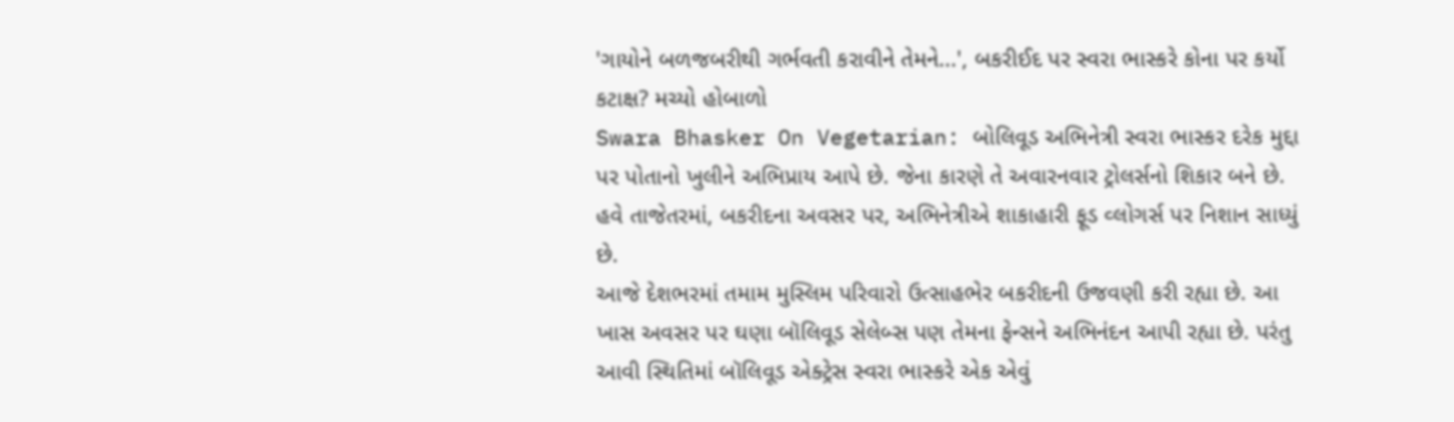'ગાયોને બળજબરીથી ગર્ભવતી કરાવીને તેમને...', બકરીઈદ પર સ્વરા ભાસ્કરે કોના પર કર્યો કટાક્ષ? મચ્યો હોબાળો
Swara Bhasker On Vegetarian: બોલિવૂડ અભિનેત્રી સ્વરા ભાસ્કર દરેક મુદ્દા પર પોતાનો ખુલીને અભિપ્રાય આપે છે. જેના કારણે તે અવારનવાર ટ્રોલર્સનો શિકાર બને છે. હવે તાજેતરમાં, બકરીદના અવસર પર, અભિનેત્રીએ શાકાહારી ફૂડ વ્લોગર્સ પર નિશાન સાધ્યું છે.
આજે દેશભરમાં તમામ મુસ્લિમ પરિવારો ઉત્સાહભેર બકરીદની ઉજવણી કરી રહ્યા છે. આ ખાસ અવસર પર ઘણા બૉલિવૂડ સેલેબ્સ પણ તેમના ફેન્સને અભિનંદન આપી રહ્યા છે. પરંતુ આવી સ્થિતિમાં બૉલિવૂડ એક્ટ્રેસ સ્વરા ભાસ્કરે એક એવું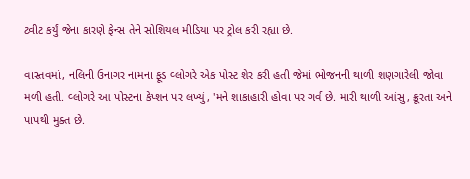ટ્વીટ કર્યું જેના કારણે ફેન્સ તેને સોશિયલ મીડિયા પર ટ્રોલ કરી રહ્યા છે.

વાસ્તવમાં, નલિની ઉનાગર નામના ફૂડ વ્લોગરે એક પોસ્ટ શેર કરી હતી જેમાં ભોજનની થાળી શણગારેલી જોવા મળી હતી. વ્લોગરે આ પોસ્ટના કેપ્શન પર લખ્યું, 'મને શાકાહારી હોવા પર ગર્વ છે. મારી થાળી આંસુ, ક્રૂરતા અને પાપથી મુક્ત છે.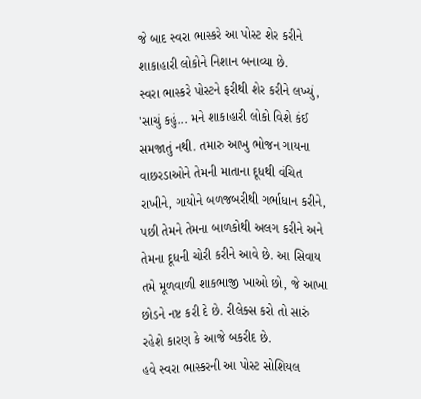જે બાદ સ્વરા ભાસ્કરે આ પોસ્ટ શેર કરીને શાકાહારી લોકોને નિશાન બનાવ્યા છે.
સ્વરા ભાસ્કરે પોસ્ટને ફરીથી શેર કરીને લખ્યું, 'સાચું કહું... મને શાકાહારી લોકો વિશે કંઈ સમજાતું નથી. તમારુ આખુ ભોજન ગાયના વાછરડાઓને તેમની માતાના દૂધથી વંચિત રાખીને, ગાયોને બળજબરીથી ગર્ભાધાન કરીને, પછી તેમને તેમના બાળકોથી અલગ કરીને અને તેમના દૂધની ચોરી કરીને આવે છે. આ સિવાય તમે મૂળવાળી શાકભાજી ખાઓ છો, જે આખા છોડને નષ્ટ કરી દે છે. રીલેક્સ કરો તો સારું રહેશે કારણ કે આજે બકરીદ છે.
હવે સ્વરા ભાસ્કરની આ પોસ્ટ સોશિયલ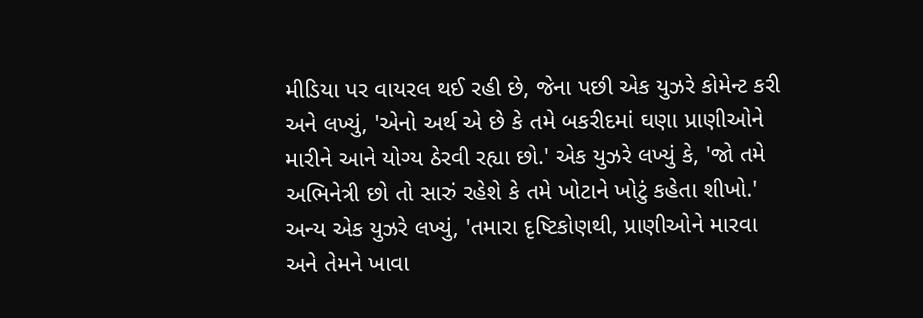મીડિયા પર વાયરલ થઈ રહી છે, જેના પછી એક યુઝરે કોમેન્ટ કરી અને લખ્યું, 'એનો અર્થ એ છે કે તમે બકરીદમાં ઘણા પ્રાણીઓને મારીને આને યોગ્ય ઠેરવી રહ્યા છો.' એક યુઝરે લખ્યું કે, 'જો તમે અભિનેત્રી છો તો સારું રહેશે કે તમે ખોટાને ખોટું કહેતા શીખો.' અન્ય એક યુઝરે લખ્યું, 'તમારા દૃષ્ટિકોણથી, પ્રાણીઓને મારવા અને તેમને ખાવા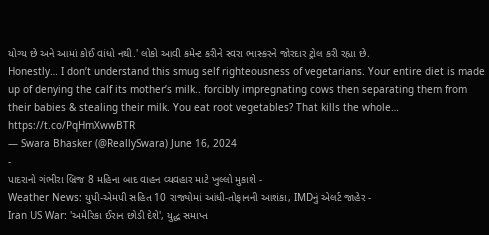યોગ્ય છે અને આમાં કોઈ વાંધો નથી.' લોકો આવી કમેન્ટ કરીને સ્વરા ભાસ્કરને જોરદાર ટ્રોલ કરી રહ્યા છે.
Honestly… I don’t understand this smug self righteousness of vegetarians. Your entire diet is made up of denying the calf its mother’s milk.. forcibly impregnating cows then separating them from their babies & stealing their milk. You eat root vegetables? That kills the whole… https://t.co/PqHmXwwBTR
— Swara Bhasker (@ReallySwara) June 16, 2024
-
પાદરાનો ગંભીરા બ્રિજ 8 મહિના બાદ વાહન વ્યવહાર માટે ખુલ્લો મુકાશે -
Weather News: યુપી-એમપી સહિત 10 રાજ્યોમાં આંધી-તોફાનની આશંકા, IMDનું એલર્ટ જાહેર -
Iran US War: 'અમેરિકા ઈરાન છોડી દેશે', યુદ્ધ સમાપ્ત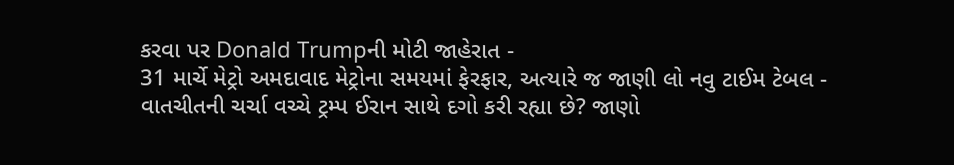કરવા પર Donald Trumpની મોટી જાહેરાત -
31 માર્ચે મેટ્રો અમદાવાદ મેટ્રોના સમયમાં ફેરફાર, અત્યારે જ જાણી લો નવુ ટાઈમ ટેબલ -
વાતચીતની ચર્ચા વચ્ચે ટ્રમ્પ ઈરાન સાથે દગો કરી રહ્યા છે? જાણો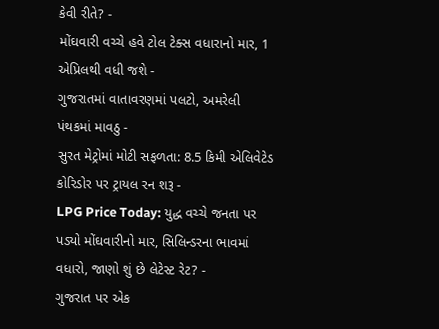કેવી રીતે? -
મોંઘવારી વચ્ચે હવે ટોલ ટેક્સ વધારાનો માર, 1 એપ્રિલથી વધી જશે -
ગુજરાતમાં વાતાવરણમાં પલટો, અમરેલી પંથકમાં માવઠુ -
સુરત મેટ્રોમાં મોટી સફળતા: 8.5 કિમી એલિવેટેડ કોરિડોર પર ટ્રાયલ રન શરૂ -
LPG Price Today: યુદ્ધ વચ્ચે જનતા પર પડ્યો મોંઘવારીનો માર, સિલિન્ડરના ભાવમાં વધારો, જાણો શું છે લેટેસ્ટ રેટ? -
ગુજરાત પર એક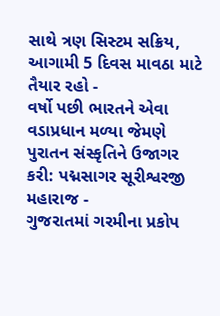સાથે ત્રણ સિસ્ટમ સક્રિય, આગામી 5 દિવસ માવઠા માટે તૈયાર રહો -
વર્ષો પછી ભારતને એવા વડાપ્રધાન મળ્યા જેમણે પુરાતન સંસ્કૃતિને ઉજાગર કરી: પદ્મસાગર સૂરીશ્વરજી મહારાજ -
ગુજરાતમાં ગરમીના પ્રકોપ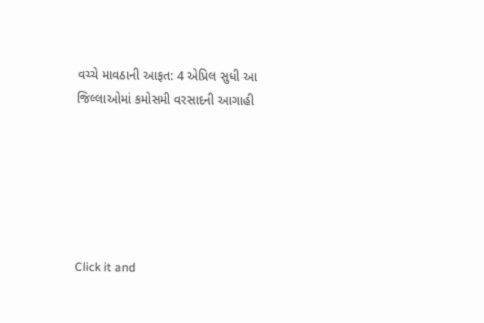વચ્ચે માવઠાની આફત: 4 એપ્રિલ સુધી આ જિલ્લાઓમાં કમોસમી વરસાદની આગાહી






Click it and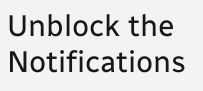Unblock the Notifications